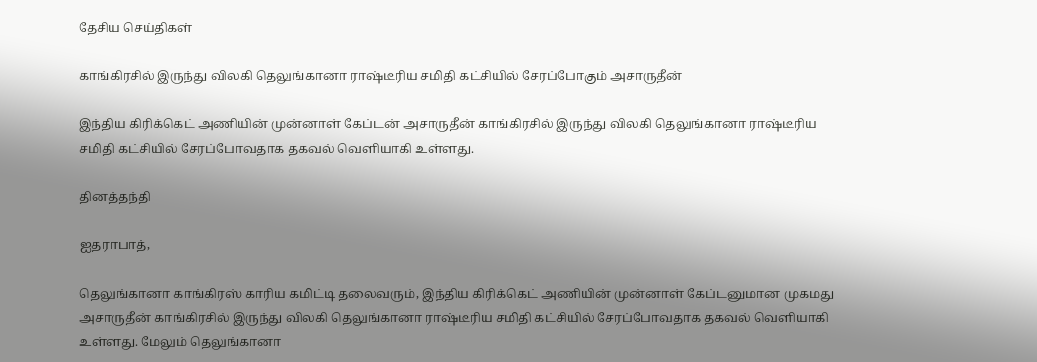தேசிய செய்திகள்

காங்கிரசில் இருந்து விலகி தெலுங்கானா ராஷ்டீரிய சமிதி கட்சியில் சேரப்போகும் அசாருதீன்

இந்திய கிரிக்கெட் அணியின் முன்னாள் கேப்டன் அசாருதீன் காங்கிரசில் இருந்து விலகி தெலுங்கானா ராஷ்டீரிய சமிதி கட்சியில் சேரப்போவதாக தகவல் வெளியாகி உள்ளது.

தினத்தந்தி

ஐதராபாத்,

தெலுங்கானா காங்கிரஸ் காரிய கமிட்டி தலைவரும், இந்திய கிரிக்கெட் அணியின் முன்னாள் கேப்டனுமான முகமது அசாருதீன் காங்கிரசில் இருந்து விலகி தெலுங்கானா ராஷ்டீரிய சமிதி கட்சியில் சேரப்போவதாக தகவல் வெளியாகி உள்ளது. மேலும் தெலுங்கானா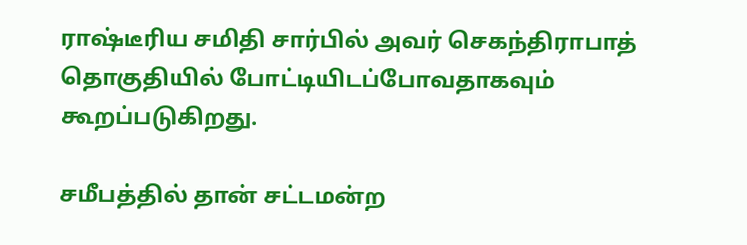ராஷ்டீரிய சமிதி சார்பில் அவர் செகந்திராபாத் தொகுதியில் போட்டியிடப்போவதாகவும் கூறப்படுகிறது.

சமீபத்தில் தான் சட்டமன்ற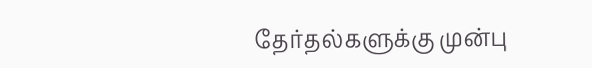தேர்தல்களுக்கு முன்பு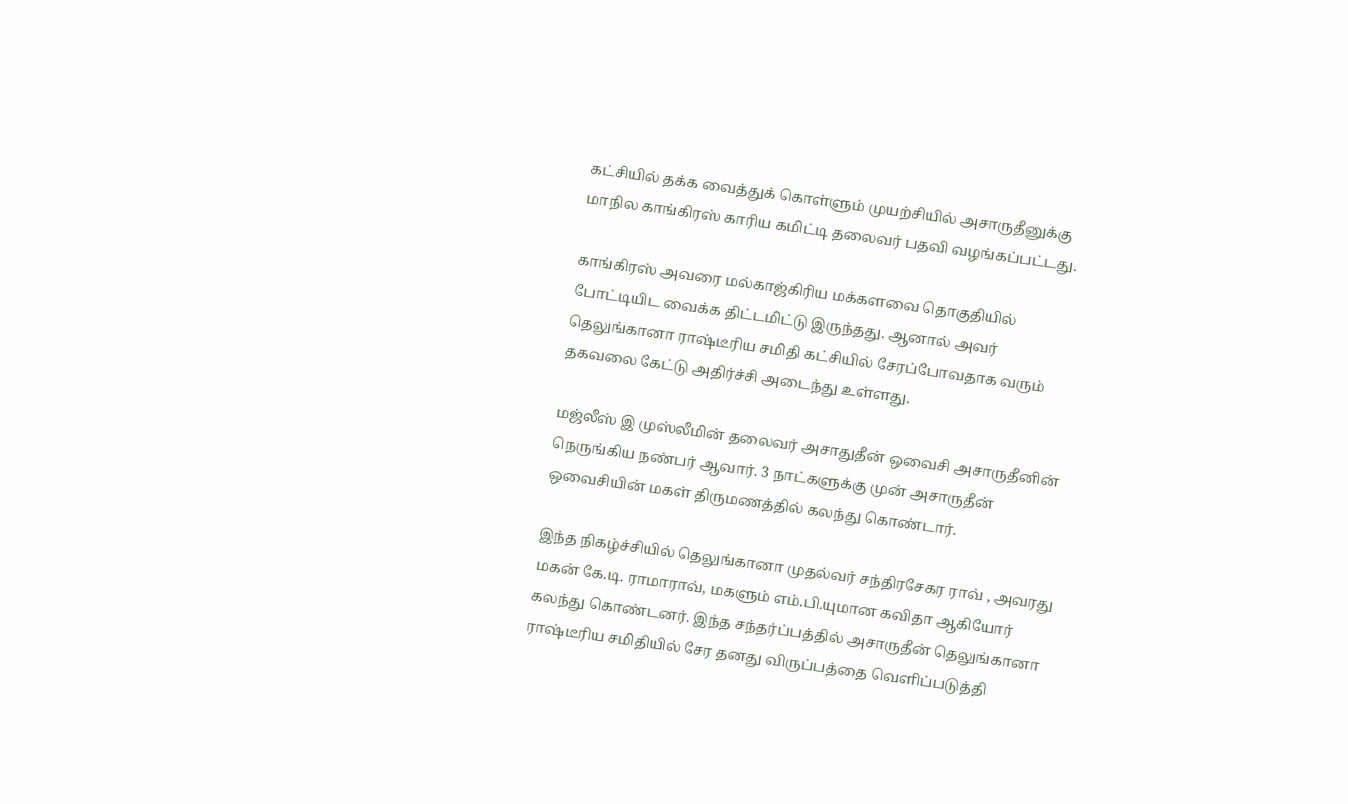கட்சியில் தக்க வைத்துக் கொள்ளும் முயற்சியில் அசாருதீனுக்கு மாநில காங்கிரஸ் காரிய கமிட்டி தலைவர் பதவி வழங்கப்பட்டது.

காங்கிரஸ் அவரை மல்காஜ்கிரிய மக்களவை தொகுதியில் போட்டியிட வைக்க திட்டமிட்டு இருந்தது. ஆனால் அவர் தெலுங்கானா ராஷ்டீரிய சமிதி கட்சியில் சேரப்போவதாக வரும் தகவலை கேட்டு அதிர்ச்சி அடைந்து உள்ளது.

மஜ்லீஸ் இ முஸ்லீமின் தலைவர் அசாதுதீன் ஒவைசி அசாருதீனின் நெருங்கிய நண்பர் ஆவார். 3 நாட்களுக்கு முன் அசாருதீன் ஒவைசியின் மகள் திருமணத்தில் கலந்து கொண்டார்.

இந்த நிகழ்ச்சியில் தெலுங்கானா முதல்வர் சந்திரசேகர ராவ் , அவரது மகன் கே.டி. ராமாராவ், மகளும் எம்.பி.யுமான கவிதா ஆகியோர் கலந்து கொண்டனர். இந்த சந்தர்ப்பத்தில் அசாருதீன் தெலுங்கானா ராஷ்டீரிய சமிதியில் சேர தனது விருப்பத்தை வெளிப்படுத்தி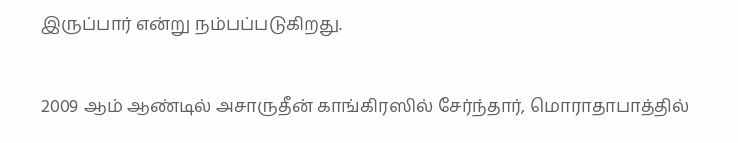இருப்பார் என்று நம்பப்படுகிறது.

2009 ஆம் ஆண்டில் அசாருதீன் காங்கிரஸில் சேர்ந்தார், மொராதாபாத்தில்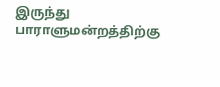இருந்து பாராளுமன்றத்திற்கு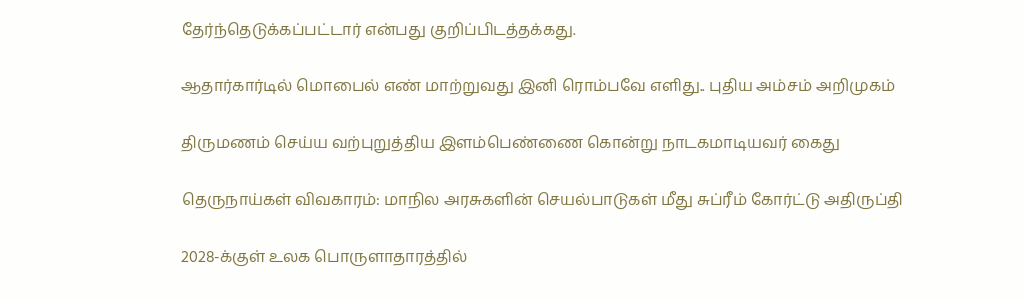தேர்ந்தெடுக்கப்பட்டார் என்பது குறிப்பிடத்தக்கது.

ஆதார்கார்டில் மொபைல் எண் மாற்றுவது இனி ரொம்பவே எளிது.. புதிய அம்சம் அறிமுகம்

திருமணம் செய்ய வற்புறுத்திய இளம்பெண்ணை கொன்று நாடகமாடியவர் கைது

தெருநாய்கள் விவகாரம்: மாநில அரசுகளின் செயல்பாடுகள் மீது சுப்ரீம் கோர்ட்டு அதிருப்தி

2028-க்குள் உலக பொருளாதாரத்தில்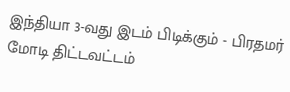இந்தியா 3-வது இடம் பிடிக்கும் - பிரதமர் மோடி திட்டவட்டம்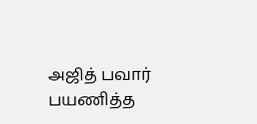அஜித் பவார் பயணித்த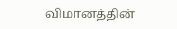விமானத்தின்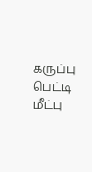கருப்பு பெட்டி மீட்பு